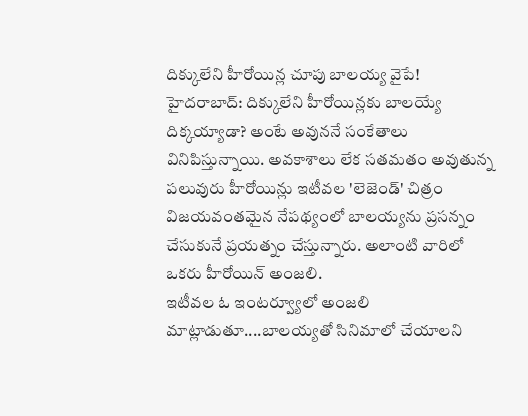దిక్కులేని హీరోయిన్ల చూపు బాలయ్య వైపే!
హైదరాబాద్: దిక్కులేని హీరోయిన్లకు బాలయ్యే దిక్కయ్యాడా? అంటే అవుననే సంకేతాలు వినిపిస్తున్నాయి. అవకాశాలు లేక సతమతం అవుతున్న పలువురు హీరోయిన్లు ఇటీవల 'లెజెండ్' చిత్రం విజయవంతమైన నేపథ్యంలో బాలయ్యను ప్రసన్నం చేసుకునే ప్రయత్నం చేస్తున్నారు. అలాంటి వారిలో ఒకరు హీరోయిన్ అంజలి.
ఇటీవల ఓ ఇంటర్వ్యూలో అంజలి మాట్లాడుతూ....బాలయ్యతో సినిమాలో చేయాలని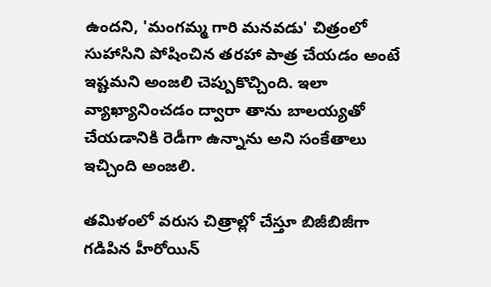ఉందని, 'మంగమ్మ గారి మనవడు' చిత్రంలో సుహాసిని పోషించిన తరహా పాత్ర చేయడం అంటే ఇష్టమని అంజలి చెప్పుకొచ్చింది. ఇలా వ్యాఖ్యానించడం ద్వారా తాను బాలయ్యతో చేయడానికి రెడీగా ఉన్నాను అని సంకేతాలు ఇచ్చింది అంజలి.

తమిళంలో వరుస చిత్రాల్లో చేస్తూ బిజీబిజీగా గడిపిన హీరోయిన్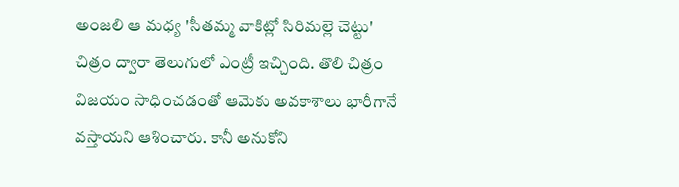అంజలి ఆ మధ్య 'సీతమ్మ వాకిట్లో సిరిమల్లె చెట్టు' చిత్రం ద్వారా తెలుగులో ఎంట్రీ ఇచ్చింది. తొలి చిత్రం విజయం సాధించడంతో ఆమెకు అవకాశాలు భారీగానే వస్తాయని ఆశించారు. కానీ అనుకోని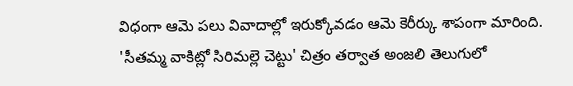విధంగా ఆమె పలు వివాదాల్లో ఇరుక్కోవడం ఆమె కెరీర్కు శాపంగా మారింది.
'సీతమ్మ వాకిట్లో సిరిమల్లె చెట్టు' చిత్రం తర్వాత అంజలి తెలుగులో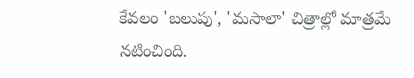కేవలం 'బలుపు', 'మసాలా' చిత్రాల్లో మాత్రమే నటించింది.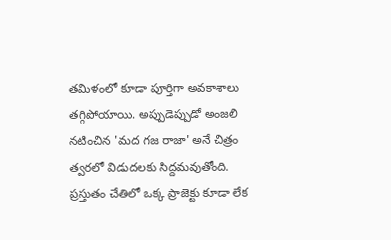తమిళంలో కూడా పూర్తిగా అవకాశాలు తగ్గిపోయాయి. అప్పుడెప్పుడో అంజలి నటించిన 'మద గజ రాజా' అనే చిత్రం త్వరలో విడుదలకు సిద్దమవుతోంది. ప్రస్తుతం చేతిలో ఒక్క ప్రాజెక్టు కూడా లేక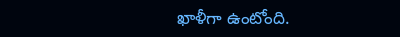ఖాళీగా ఉంటోంది.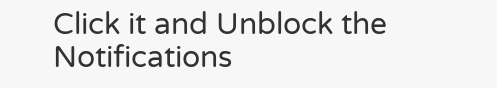Click it and Unblock the Notifications